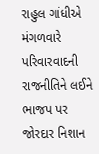રાહુલ ગાંધીએ મંગળવારે પરિવારવાદની રાજનીતિને લઈને ભાજપ પર જોરદાર નિશાન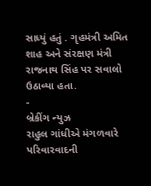સાધ્યું હતું . ગૃહમંત્રી અમિત શાહ અને સંરક્ષણ મંત્રી રાજનાથ સિંહ પર સવાલો ઉઠાવ્યા હતા.
-
બ્રેકીંગ ન્યુઝ
રાહુલ ગાંધીએ મંગળવારે પરિવારવાદની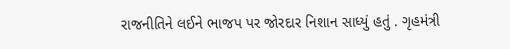રાજનીતિને લઈને ભાજપ પર જોરદાર નિશાન સાધ્યું હતું . ગૃહમંત્રી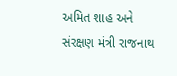અમિત શાહ અને સંરક્ષણ મંત્રી રાજનાથ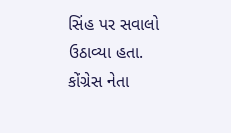સિંહ પર સવાલો ઉઠાવ્યા હતા.
કોંગ્રેસ નેતા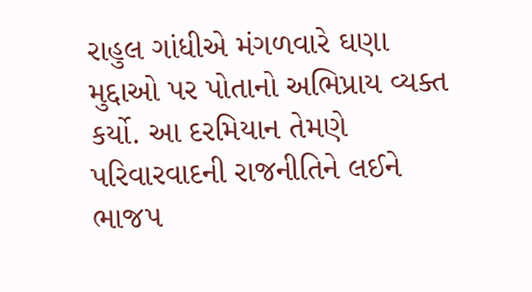રાહુલ ગાંધીએ મંગળવારે ઘણા મુદ્દાઓ પર પોતાનો અભિપ્રાય વ્યક્ત કર્યો. આ દરમિયાન તેમણે પરિવારવાદની રાજનીતિને લઈને ભાજપ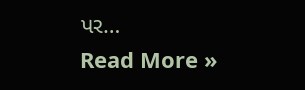પર…
Read More »